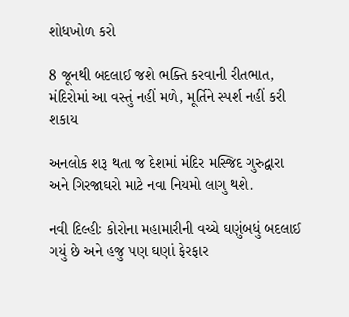શોધખોળ કરો

8 જૂનથી બદલાઈ જશે ભક્તિ કરવાની રીતભાત, મંદિરોમાં આ વસ્તું નહીં મળે, મૂર્તિને સ્પર્શ નહીં કરી શકાય

અનલોક શરૂ થતા જ દેશમાં મંદિર મસ્જિદ ગુરુદ્વારા અને ગિરજાઘરો માટે નવા નિયમો લાગુ થશે.

નવી દિલ્હીઃ કોરોના મહામારીની વચ્ચે ઘણુંબધું બદલાઈ ગયું છે અને હજુ પણ ઘણાં ફેરફાર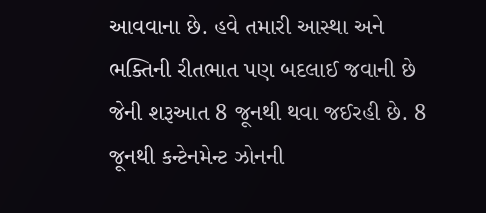આવવાના છે. હવે તમારી આસ્થા અને ભક્તિની રીતભાત પણ બદલાઈ જવાની છે જેની શરૂઆત 8 જૂનથી થવા જઈરહી છે. 8 જૂનથી કન્ટેનમેન્ટ ઝોનની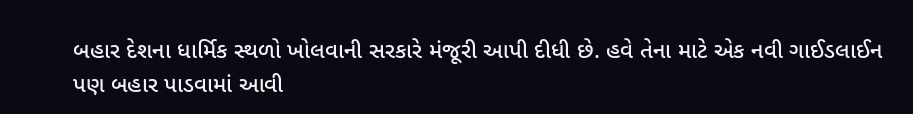બહાર દેશના ધાર્મિક સ્થળો ખોલવાની સરકારે મંજૂરી આપી દીધી છે. હવે તેના માટે એક નવી ગાઈડલાઈન પણ બહાર પાડવામાં આવી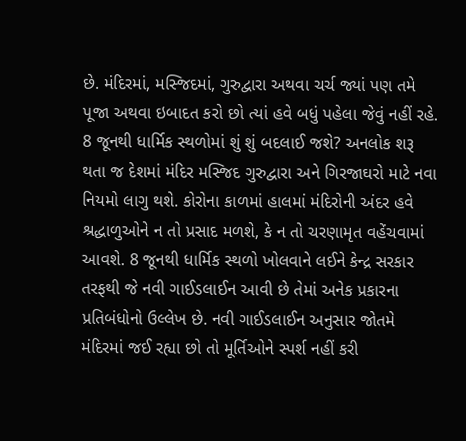છે. મંદિરમાં, મસ્જિદમાં, ગુરુદ્વારા અથવા ચર્ચ જ્યાં પણ તમે પૂજા અથવા ઇબાદત કરો છો ત્યાં હવે બધું પહેલા જેવું નહીં રહે. 8 જૂનથી ધાર્મિક સ્થળોમાં શું શું બદલાઈ જશે? અનલોક શરૂ થતા જ દેશમાં મંદિર મસ્જિદ ગુરુદ્વારા અને ગિરજાઘરો માટે નવા નિયમો લાગુ થશે. કોરોના કાળમાં હાલમાં મંદિરોની અંદર હવે શ્રદ્ધાળુઓને ન તો પ્રસાદ મળશે, કે ન તો ચરણામૃત વહેંચવામાં આવશે. 8 જૂનથી ધાર્મિક સ્થળો ખોલવાને લઈને કેન્દ્ર સરકાર તરફથી જે નવી ગાઈડલાઈન આવી છે તેમાં અનેક પ્રકારના પ્રતિબંધોનો ઉલ્લેખ છે. નવી ગાઈડલાઈન અનુસાર જોતમે મંદિરમાં જઈ રહ્યા છો તો મૂર્તિઓને સ્પર્શ નહીં કરી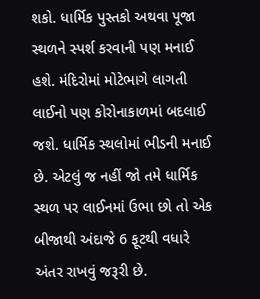શકો. ધાર્મિક પુસ્તકો અથવા પૂજા સ્થળને સ્પર્શ કરવાની પણ મનાઈ હશે. મંદિરોમાં મોટેભાગે લાગતી લાઈનો પણ કોરોનાકાળમાં બદલાઈ જશે. ધાર્મિક સ્થલોમાં ભીડની મનાઈ છે. એટલું જ નહીં જો તમે ધાર્મિક સ્થળ પર લાઈનમાં ઉભા છો તો એક બીજાથી અંદાજે 6 ફૂટથી વધારે અંતર રાખવું જરૂરી છે.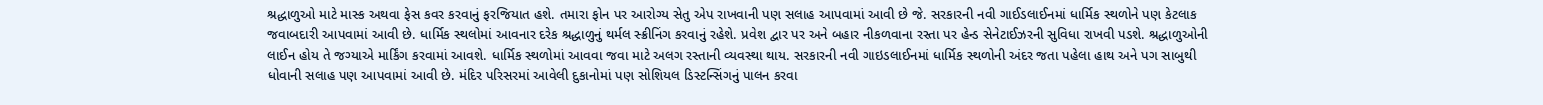શ્રદ્ધાળુઓ માટે માસ્ક અથવા ફેસ કવર કરવાનું ફરજિયાત હશે. તમારા ફોન પર આરોગ્ય સેતુ એપ રાખવાની પણ સલાહ આપવામાં આવી છે જે. સરકારની નવી ગાઈડલાઈનમાં ધાર્મિક સ્થળોને પણ કેટલાક જવાબદારી આપવામાં આવી છે. ધાર્મિક સ્થલોમાં આવનાર દરેક શ્રદ્ધાળુનું થર્મલ સ્ક્રીનિંગ કરવાનું રહેશે. પ્રવેશ દ્વાર પર અને બહાર નીકળવાના રસ્તા પર હેન્ડ સેનેટાઈઝરની સુવિધા રાખવી પડશે. શ્રદ્ધાળુઓની લાઈન હોય તે જગ્યાએ માર્કિંગ કરવામાં આવશે. ધાર્મિક સ્થળોમાં આવવા જવા માટે અલગ રસ્તાની વ્યવસ્થા થાય. સરકારની નવી ગાઇડલાઈનમાં ધાર્મિક સ્થળોની અંદર જતા પહેલા હાથ અને પગ સાબુથી ધોવાની સલાહ પણ આપવામાં આવી છે. મંદિર પરિસરમાં આવેલી દુકાનોમાં પણ સોશિયલ ડિસ્ટન્સિંગનું પાલન કરવા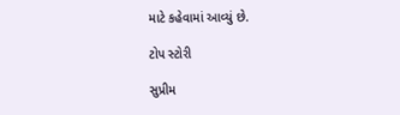માટે કહેવામાં આવ્યું છે.

ટોપ સ્ટોરી

સુપ્રીમ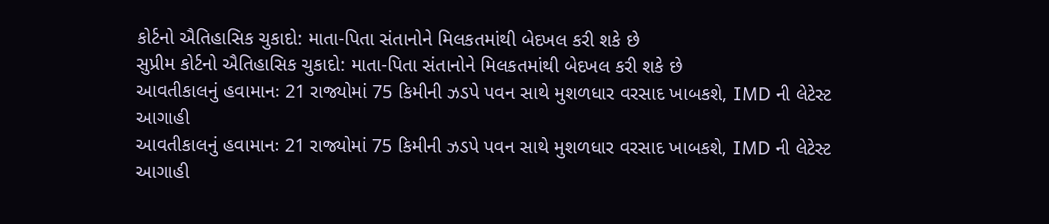કોર્ટનો ઐતિહાસિક ચુકાદો: માતા-પિતા સંતાનોને મિલકતમાંથી બેદખલ કરી શકે છે
સુપ્રીમ કોર્ટનો ઐતિહાસિક ચુકાદો: માતા-પિતા સંતાનોને મિલકતમાંથી બેદખલ કરી શકે છે
આવતીકાલનું હવામાનઃ 21 રાજ્યોમાં 75 કિમીની ઝડપે પવન સાથે મુશળધાર વરસાદ ખાબકશે, IMD ની લેટેસ્ટ આગાહી
આવતીકાલનું હવામાનઃ 21 રાજ્યોમાં 75 કિમીની ઝડપે પવન સાથે મુશળધાર વરસાદ ખાબકશે, IMD ની લેટેસ્ટ આગાહી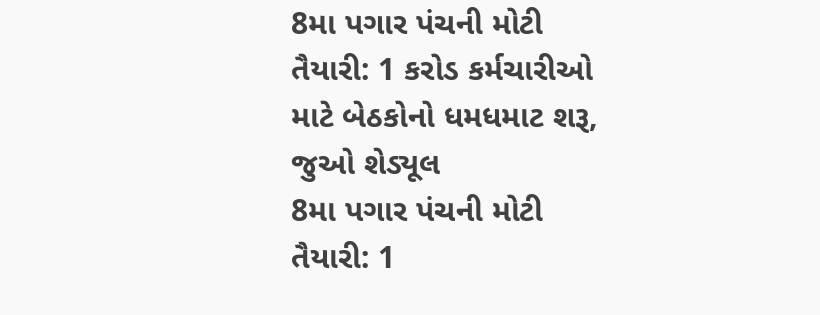8મા પગાર પંચની મોટી તૈયારી: 1 કરોડ કર્મચારીઓ માટે બેઠકોનો ધમધમાટ શરૂ, જુઓ શેડ્યૂલ
8મા પગાર પંચની મોટી તૈયારી: 1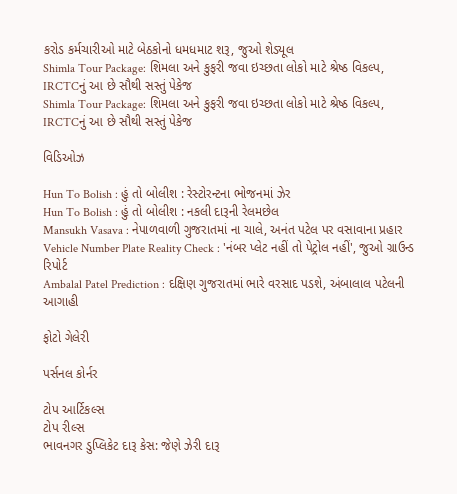કરોડ કર્મચારીઓ માટે બેઠકોનો ધમધમાટ શરૂ, જુઓ શેડ્યૂલ
Shimla Tour Package: શિમલા અને કુફરી જવા ઇચ્છતા લોકો માટે શ્રેષ્ઠ વિકલ્પ, IRCTCનું આ છે સૌથી સસ્તું પેકેજ
Shimla Tour Package: શિમલા અને કુફરી જવા ઇચ્છતા લોકો માટે શ્રેષ્ઠ વિકલ્પ, IRCTCનું આ છે સૌથી સસ્તું પેકેજ

વિડિઓઝ

Hun To Bolish : હું તો બોલીશ : રેસ્ટોરન્ટના ભોજનમાં ઝેર
Hun To Bolish : હું તો બોલીશ : નકલી દારૂની રેલમછેલ
Mansukh Vasava : નેપાળવાળી ગુજરાતમાં ના ચાલે, અનંત પટેલ પર વસાવાના પ્રહાર
Vehicle Number Plate Reality Check : 'નંબર પ્લેટ નહીં તો પેટ્રોલ નહીં', જુઓ ગ્રાઉન્ડ રિપોર્ટ
Ambalal Patel Prediction : દક્ષિણ ગુજરાતમાં ભારે વરસાદ પડશે, અંબાલાલ પટેલની આગાહી

ફોટો ગેલેરી

પર્સનલ કોર્નર

ટોપ આર્ટિકલ્સ
ટોપ રીલ્સ
ભાવનગર ડુપ્લિકેટ દારૂ કેસ: જેણે ઝેરી દારૂ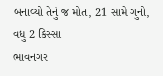બનાવ્યો તેનું જ મોત, 21 સામે ગુનો, વધુ 2 કિસ્સા
ભાવનગર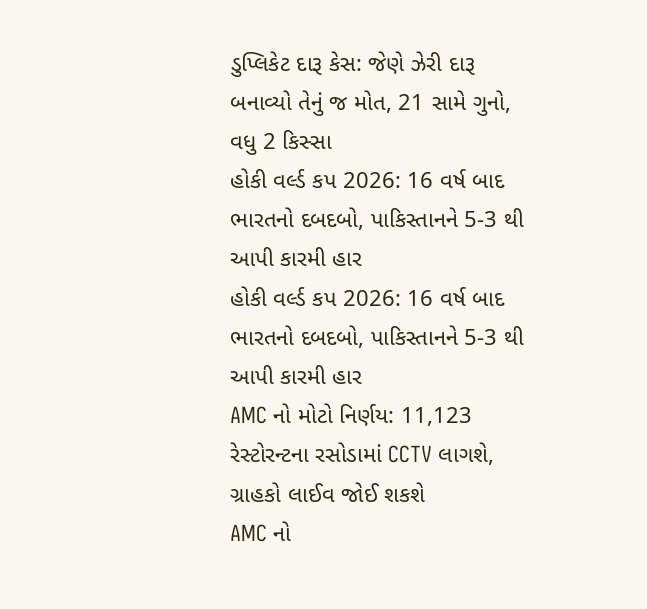ડુપ્લિકેટ દારૂ કેસ: જેણે ઝેરી દારૂ બનાવ્યો તેનું જ મોત, 21 સામે ગુનો, વધુ 2 કિસ્સા
હોકી વર્લ્ડ કપ 2026: 16 વર્ષ બાદ ભારતનો દબદબો, પાકિસ્તાનને 5-3 થી આપી કારમી હાર
હોકી વર્લ્ડ કપ 2026: 16 વર્ષ બાદ ભારતનો દબદબો, પાકિસ્તાનને 5-3 થી આપી કારમી હાર
AMC નો મોટો નિર્ણય: 11,123 રેસ્ટોરન્ટના રસોડામાં CCTV લાગશે, ગ્રાહકો લાઈવ જોઈ શકશે
AMC નો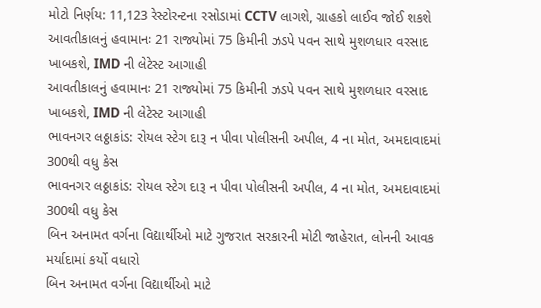મોટો નિર્ણય: 11,123 રેસ્ટોરન્ટના રસોડામાં CCTV લાગશે, ગ્રાહકો લાઈવ જોઈ શકશે
આવતીકાલનું હવામાનઃ 21 રાજ્યોમાં 75 કિમીની ઝડપે પવન સાથે મુશળધાર વરસાદ ખાબકશે, IMD ની લેટેસ્ટ આગાહી
આવતીકાલનું હવામાનઃ 21 રાજ્યોમાં 75 કિમીની ઝડપે પવન સાથે મુશળધાર વરસાદ ખાબકશે, IMD ની લેટેસ્ટ આગાહી
ભાવનગર લઠ્ઠાકાંડ: રોયલ સ્ટેગ દારૂ ન પીવા પોલીસની અપીલ, 4 ના મોત, અમદાવાદમાં 300થી વધુ કેસ
ભાવનગર લઠ્ઠાકાંડ: રોયલ સ્ટેગ દારૂ ન પીવા પોલીસની અપીલ, 4 ના મોત, અમદાવાદમાં 300થી વધુ કેસ
બિન અનામત વર્ગના વિદ્યાર્થીઓ માટે ગુજરાત સરકારની મોટી જાહેરાત, લોનની આવક મર્યાદામાં કર્યો વધારો
બિન અનામત વર્ગના વિદ્યાર્થીઓ માટે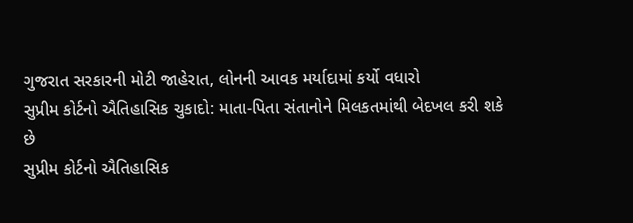ગુજરાત સરકારની મોટી જાહેરાત, લોનની આવક મર્યાદામાં કર્યો વધારો
સુપ્રીમ કોર્ટનો ઐતિહાસિક ચુકાદો: માતા-પિતા સંતાનોને મિલકતમાંથી બેદખલ કરી શકે છે
સુપ્રીમ કોર્ટનો ઐતિહાસિક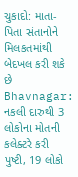ચુકાદો: માતા-પિતા સંતાનોને મિલકતમાંથી બેદખલ કરી શકે છે
Bhavnagar: નકલી દારુથી 3 લોકોના મોતની કલેક્ટરે કરી પુષ્ટી, 19 લોકો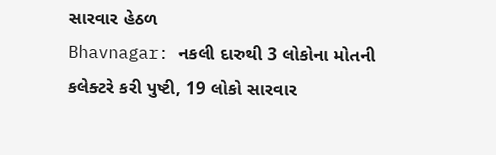સારવાર હેઠળ
Bhavnagar: નકલી દારુથી 3 લોકોના મોતની કલેક્ટરે કરી પુષ્ટી, 19 લોકો સારવાર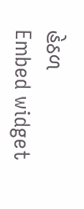હેઠળ
Embed widget